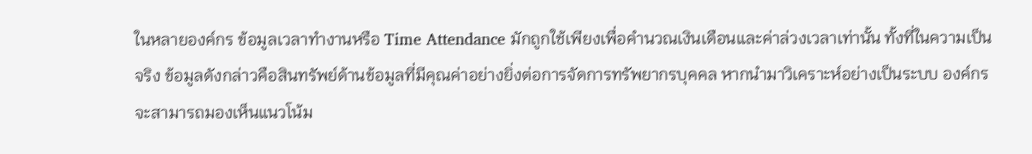ในหลายองค์กร ข้อมูลเวลาทำงานหรือ Time Attendance มักถูกใช้เพียงเพื่อคำนวณเงินเดือนและค่าล่วงเวลาเท่านั้น ทั้งที่ในความเป็นจริง ข้อมูลดังกล่าวคือสินทรัพย์ด้านข้อมูลที่มีคุณค่าอย่างยิ่งต่อการจัดการทรัพยากรบุคคล หากนำมาวิเคราะห์อย่างเป็นระบบ องค์กรจะสามารถมองเห็นแนวโน้ม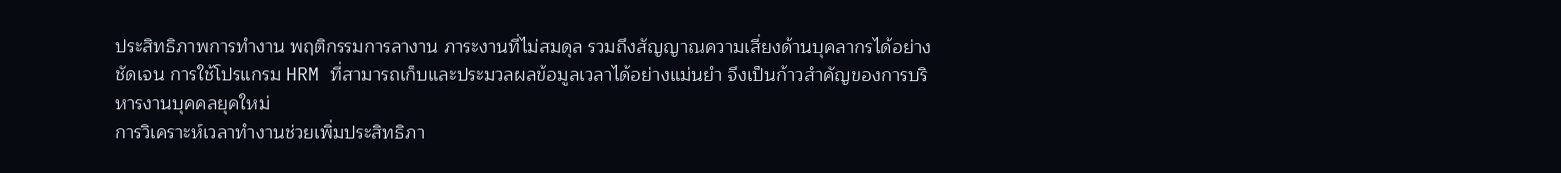ประสิทธิภาพการทำงาน พฤติกรรมการลางาน ภาระงานที่ไม่สมดุล รวมถึงสัญญาณความเสี่ยงด้านบุคลากรได้อย่างชัดเจน การใช้โปรแกรม HRM ที่สามารถเก็บและประมวลผลข้อมูลเวลาได้อย่างแม่นยำ จึงเป็นก้าวสำคัญของการบริหารงานบุคคลยุคใหม่
การวิเคราะห์เวลาทำงานช่วยเพิ่มประสิทธิภา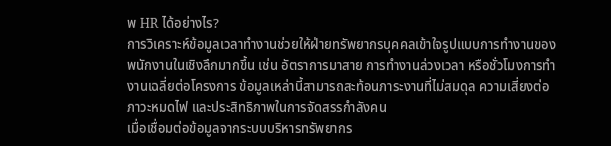พ HR ได้อย่างไร?
การวิเคราะห์ข้อมูลเวลาทำงานช่วยให้ฝ่ายทรัพยากรบุคคลเข้าใจรูปแบบการทำงานของพนักงานในเชิงลึกมากขึ้น เช่น อัตราการมาสาย การทำงานล่วงเวลา หรือชั่วโมงการทำงานเฉลี่ยต่อโครงการ ข้อมูลเหล่านี้สามารถสะท้อนภาระงานที่ไม่สมดุล ความเสี่ยงต่อภาวะหมดไฟ และประสิทธิภาพในการจัดสรรกำลังคน
เมื่อเชื่อมต่อข้อมูลจากระบบบริหารทรัพยากร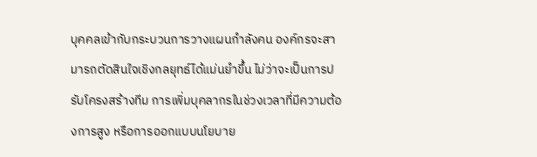บุคคลเข้ากับกระบวนการวางแผนกำลังคน องค์กรจะสามารถตัดสินใจเชิงกลยุทธ์ได้แม่นยำขึ้น ไม่ว่าจะเป็นการปรับโครงสร้างทีม การเพิ่มบุคลากรในช่วงเวลาที่มีความต้องการสูง หรือการออกแบบนโยบาย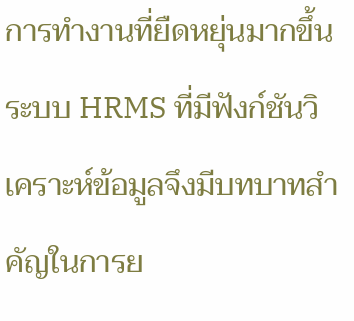การทำงานที่ยืดหยุ่นมากขึ้น ระบบ HRMS ที่มีฟังก์ชันวิเคราะห์ข้อมูลจึงมีบทบาทสำคัญในการย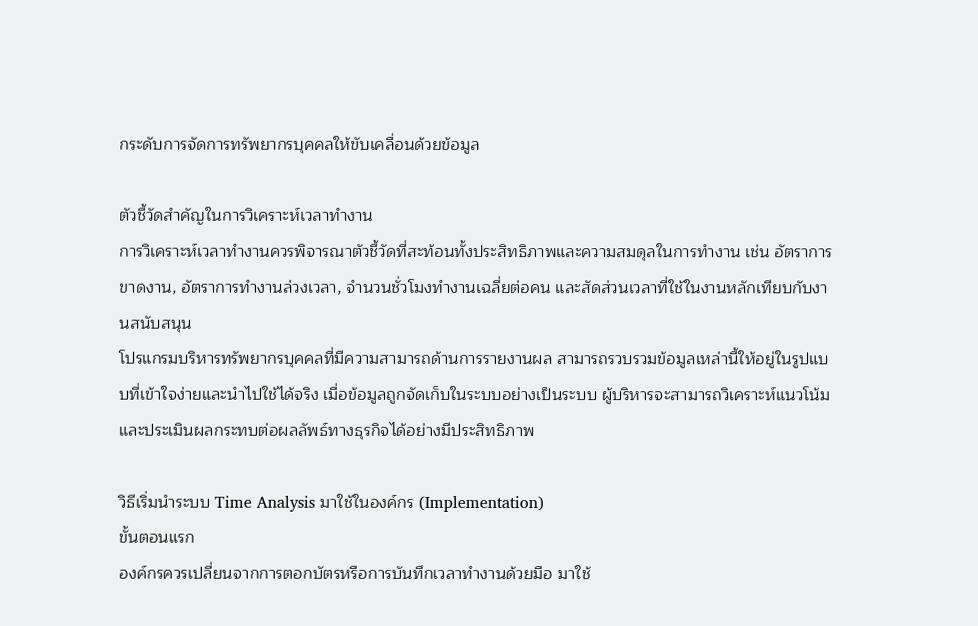กระดับการจัดการทรัพยากรบุคคลให้ขับเคลื่อนด้วยข้อมูล

ตัวชี้วัดสำคัญในการวิเคราะห์เวลาทำงาน
การวิเคราะห์เวลาทำงานควรพิจารณาตัวชี้วัดที่สะท้อนทั้งประสิทธิภาพและความสมดุลในการทำงาน เช่น อัตราการขาดงาน, อัตราการทำงานล่วงเวลา, จำนวนชั่วโมงทำงานเฉลี่ยต่อคน และสัดส่วนเวลาที่ใช้ในงานหลักเทียบกับงานสนับสนุน
โปรแกรมบริหารทรัพยากรบุคคลที่มีความสามารถด้านการรายงานผล สามารถรวบรวมข้อมูลเหล่านี้ให้อยู่ในรูปแบบที่เข้าใจง่ายและนำไปใช้ได้จริง เมื่อข้อมูลถูกจัดเก็บในระบบอย่างเป็นระบบ ผู้บริหารจะสามารถวิเคราะห์แนวโน้มและประเมินผลกระทบต่อผลลัพธ์ทางธุรกิจได้อย่างมีประสิทธิภาพ

วิธีเริ่มนำระบบ Time Analysis มาใช้ในองค์กร (Implementation)
ขั้นตอนแรก
องค์กรควรเปลี่ยนจากการตอกบัตรหรือการบันทึกเวลาทำงานด้วยมือ มาใช้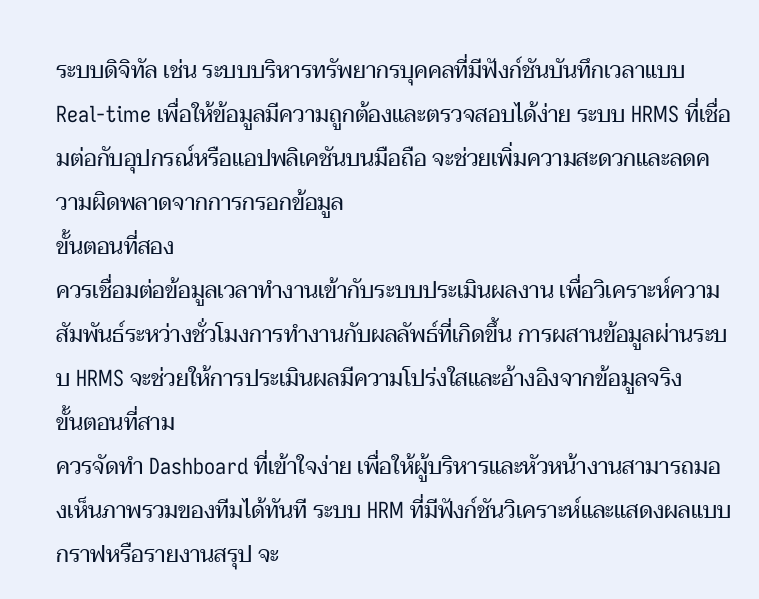ระบบดิจิทัล เช่น ระบบบริหารทรัพยากรบุคคลที่มีฟังก์ชันบันทึกเวลาแบบ Real-time เพื่อให้ข้อมูลมีความถูกต้องและตรวจสอบได้ง่าย ระบบ HRMS ที่เชื่อมต่อกับอุปกรณ์หรือแอปพลิเคชันบนมือถือ จะช่วยเพิ่มความสะดวกและลดความผิดพลาดจากการกรอกข้อมูล
ขั้นตอนที่สอง
ควรเชื่อมต่อข้อมูลเวลาทำงานเข้ากับระบบประเมินผลงาน เพื่อวิเคราะห์ความสัมพันธ์ระหว่างชั่วโมงการทำงานกับผลลัพธ์ที่เกิดขึ้น การผสานข้อมูลผ่านระบบ HRMS จะช่วยให้การประเมินผลมีความโปร่งใสและอ้างอิงจากข้อมูลจริง
ขั้นตอนที่สาม
ควรจัดทำ Dashboard ที่เข้าใจง่าย เพื่อให้ผู้บริหารและหัวหน้างานสามารถมองเห็นภาพรวมของทีมได้ทันที ระบบ HRM ที่มีฟังก์ชันวิเคราะห์และแสดงผลแบบกราฟหรือรายงานสรุป จะ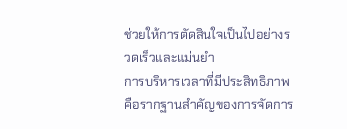ช่วยให้การตัดสินใจเป็นไปอย่างรวดเร็วและแม่นยำ
การบริหารเวลาที่มีประสิทธิภาพคือรากฐานสำคัญของการจัดการ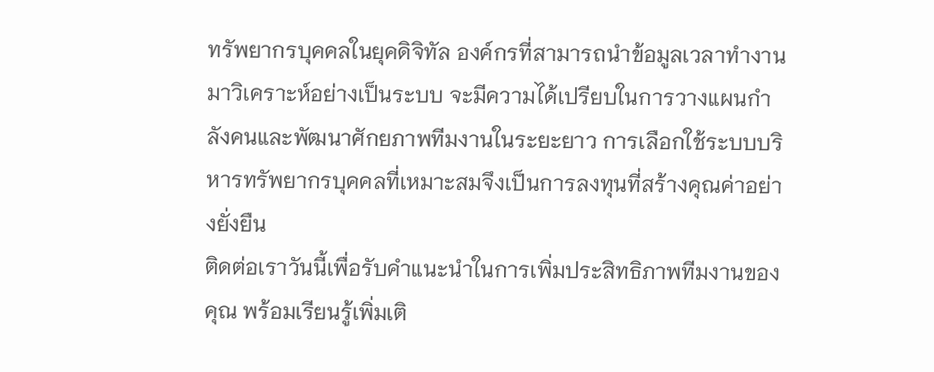ทรัพยากรบุคคลในยุคดิจิทัล องค์กรที่สามารถนำข้อมูลเวลาทำงานมาวิเคราะห์อย่างเป็นระบบ จะมีความได้เปรียบในการวางแผนกำลังคนและพัฒนาศักยภาพทีมงานในระยะยาว การเลือกใช้ระบบบริหารทรัพยากรบุคคลที่เหมาะสมจึงเป็นการลงทุนที่สร้างคุณค่าอย่างยั่งยืน
ติดต่อเราวันนี้เพื่อรับคำแนะนำในการเพิ่มประสิทธิภาพทีมงานของคุณ พร้อมเรียนรู้เพิ่มเติ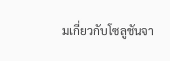มเกี่ยวกับโซลูชันจา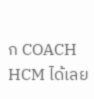ก COACH HCM ได้เลย